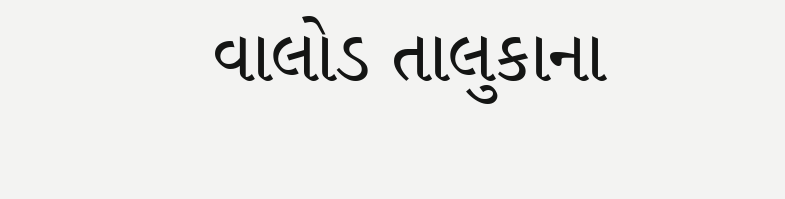વાલોડ તાલુકાના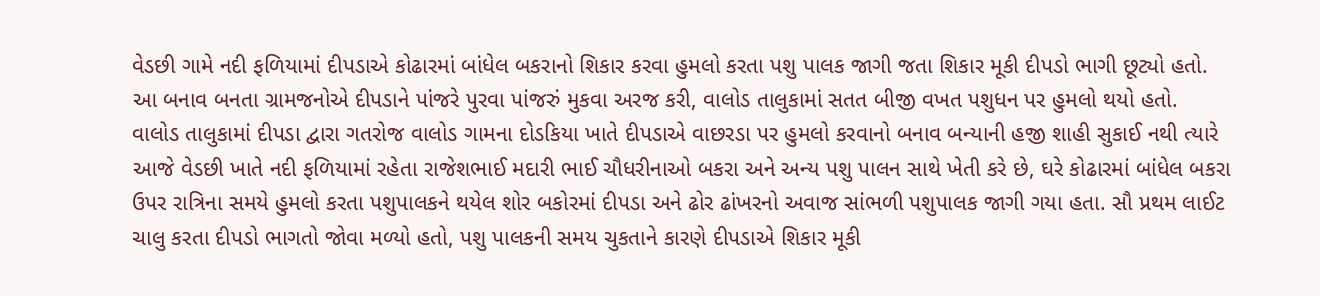વેડછી ગામે નદી ફળિયામાં દીપડાએ કોઢારમાં બાંધેલ બકરાનો શિકાર કરવા હુમલો કરતા પશુ પાલક જાગી જતા શિકાર મૂકી દીપડો ભાગી છૂટ્યો હતો. આ બનાવ બનતા ગ્રામજનોએ દીપડાને પાંજરે પુરવા પાંજરું મુકવા અરજ કરી, વાલોડ તાલુકામાં સતત બીજી વખત પશુધન પર હુમલો થયો હતો.
વાલોડ તાલુકામાં દીપડા દ્વારા ગતરોજ વાલોડ ગામના દોડકિયા ખાતે દીપડાએ વાછરડા પર હુમલો કરવાનો બનાવ બન્યાની હજી શાહી સુકાઈ નથી ત્યારે આજે વેડછી ખાતે નદી ફળિયામાં રહેતા રાજેશભાઈ મદારી ભાઈ ચૌધરીનાઓ બકરા અને અન્ય પશુ પાલન સાથે ખેતી કરે છે, ઘરે કોઢારમાં બાંધેલ બકરા ઉપર રાત્રિના સમયે હુમલો કરતા પશુપાલકને થયેલ શોર બકોરમાં દીપડા અને ઢોર ઢાંખરનો અવાજ સાંભળી પશુપાલક જાગી ગયા હતા. સૌ પ્રથમ લાઈટ ચાલુ કરતા દીપડો ભાગતો જોવા મળ્યો હતો, પશુ પાલકની સમય ચુકતાને કારણે દીપડાએ શિકાર મૂકી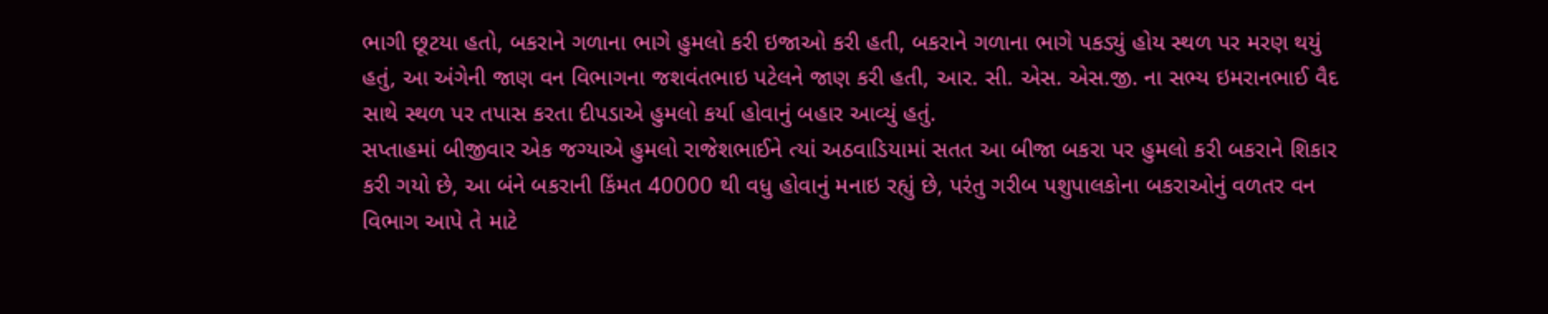ભાગી છૂટયા હતો, બકરાને ગળાના ભાગે હુમલો કરી ઇજાઓ કરી હતી, બકરાને ગળાના ભાગે પકડ્યું હોય સ્થળ પર મરણ થયું હતું, આ અંગેની જાણ વન વિભાગના જશવંતભાઇ પટેલને જાણ કરી હતી, આર. સી. એસ. એસ.જી. ના સભ્ય ઇમરાનભાઈ વૈદ સાથે સ્થળ પર તપાસ કરતા દીપડાએ હુમલો કર્યા હોવાનું બહાર આવ્યું હતું.
સપ્તાહમાં બીજીવાર એક જગ્યાએ હુમલો રાજેશભાઈને ત્યાં અઠવાડિયામાં સતત આ બીજા બકરા પર હુમલો કરી બકરાને શિકાર કરી ગયો છે, આ બંને બકરાની કિંમત 40000 થી વધુ હોવાનું મનાઇ રહ્યું છે, પરંતુ ગરીબ પશુપાલકોના બકરાઓનું વળતર વન વિભાગ આપે તે માટે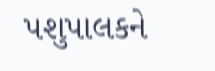પશુપાલકને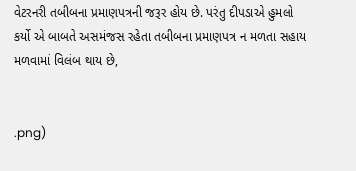વેટરનરી તબીબના પ્રમાણપત્રની જરૂર હોય છે. પરંતુ દીપડાએ હુમલો કર્યો એ બાબતે અસમંજસ રહેતા તબીબના પ્રમાણપત્ર ન મળતા સહાય મળવામાં વિલંબ થાય છે,


.png)